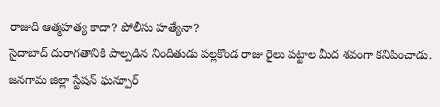రాజుది ఆత్మహత్య కాదా? పోలీసు హత్యేనా?
సైదాబాద్ దురాగతానికి పాల్పడిన నిందితుడు పల్లకొండ రాజు రైలు పట్టాల మీద శవంగా కనిపించాడు. జనగామ జిల్లా స్టేషన్ ఘన్పూర్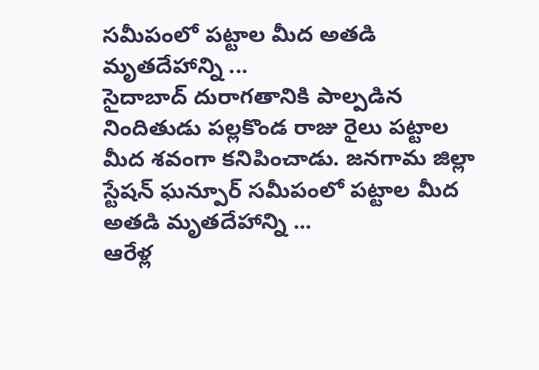సమీపంలో పట్టాల మీద అతడి మృతదేహాన్ని ...
సైదాబాద్ దురాగతానికి పాల్పడిన నిందితుడు పల్లకొండ రాజు రైలు పట్టాల మీద శవంగా కనిపించాడు. జనగామ జిల్లా స్టేషన్ ఘన్పూర్ సమీపంలో పట్టాల మీద అతడి మృతదేహాన్ని ...
ఆరేళ్ల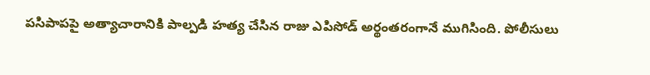పసిపాపపై అత్యాచారానికి పాల్పడి హత్య చేసిన రాజు ఎపిసోడ్ అర్థంతరంగానే ముగిసింది. పోలీసులు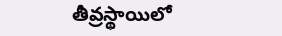తీవ్రస్థాయిలో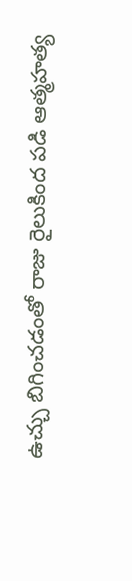ఉచ్చు బిగించడంతో రాజు రైలుకింద పడి ఆత్మహత్య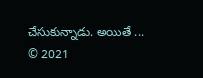చేసుకున్నాడు. అయితే ...
© 2021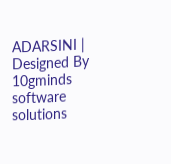ADARSINI | Designed By 10gminds software solutions